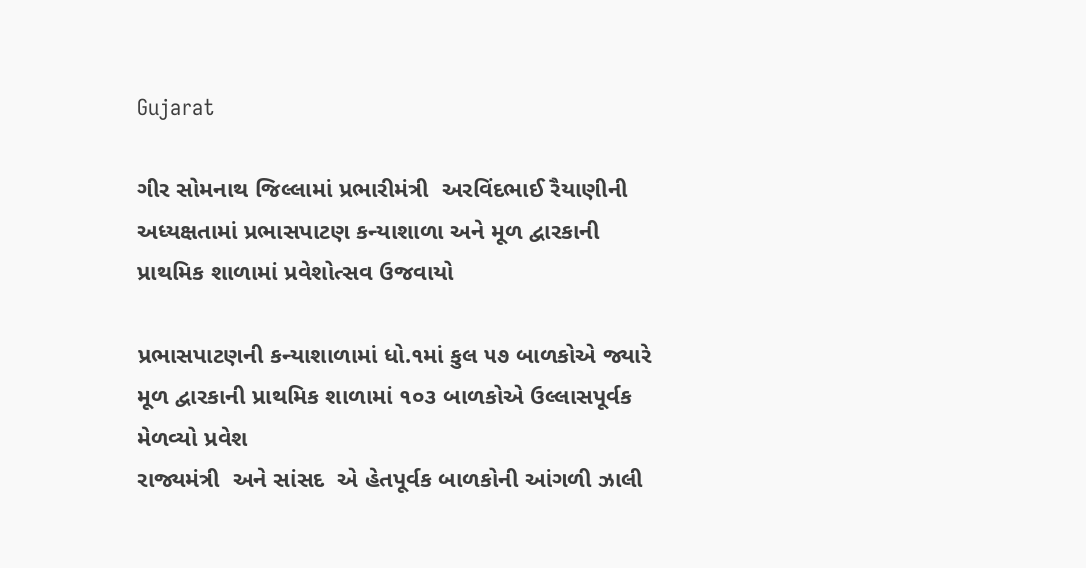Gujarat

ગીર સોમનાથ જિલ્લામાં પ્રભારીમંત્રી  અરવિંદભાઈ રૈયાણીની અધ્યક્ષતામાં પ્રભાસપાટણ કન્યાશાળા અને મૂળ દ્વારકાની પ્રાથમિક શાળામાં પ્રવેશોત્સવ ઉજવાયો

પ્રભાસપાટણની કન્યાશાળામાં ધો.૧માં કુલ ૫૭ બાળકોએ જ્યારે મૂળ દ્વારકાની પ્રાથમિક શાળામાં ૧૦૩ બાળકોએ ઉલ્લાસપૂર્વક મેળવ્યો પ્રવેશ
રાજ્યમંત્રી  અને સાંસદ  એ હેતપૂર્વક બાળકોની આંગળી ઝાલી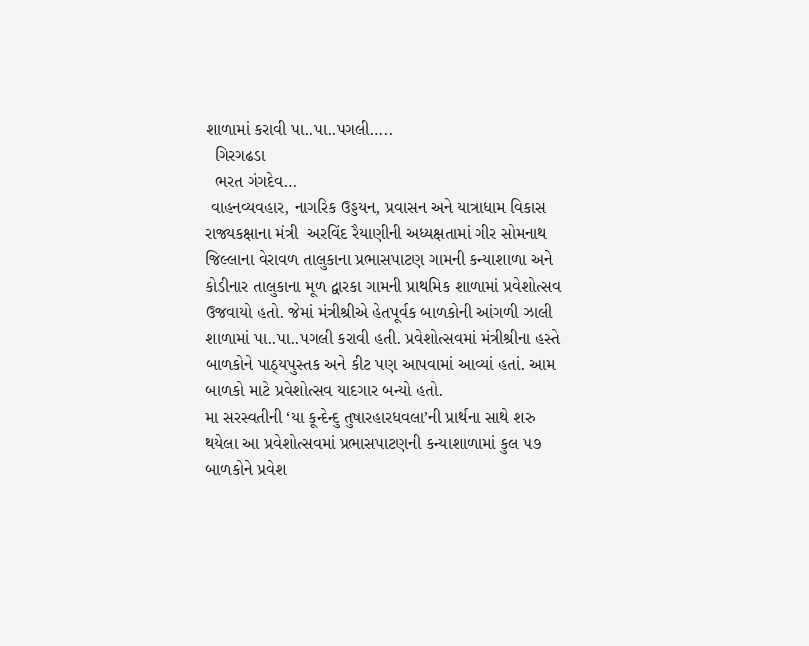શાળામાં કરાવી પા..પા..પગલી…..
  ગિરગઢડા
  ભરત ગંગદેવ…
 વાહનવ્યવહાર, નાગરિક ઉડ્ડયન, પ્રવાસન અને યાત્રાધામ વિકાસ રાજ્યકક્ષાના મંત્રી  અરવિંદ રૈયાણીની અધ્યક્ષતામાં ગીર સોમનાથ જિલ્લાના વેરાવળ તાલુકાના પ્રભાસપાટણ ગામની કન્યાશાળા અને કોડીનાર તાલુકાના મૂળ દ્વારકા ગામની પ્રાથમિક શાળામાં પ્રવેશોત્સવ ઉજવાયો હતો. જેમાં મંત્રીશ્રીએ હેતપૂર્વક બાળકોની આંગળી ઝાલી શાળામાં પા..પા..પગલી કરાવી હતી. પ્રવેશોત્સવમાં મંત્રીશ્રીના હસ્તે બાળકોને પાઠ્યપુસ્તક અને કીટ પણ આપવામાં આવ્યાં હતાં. આમ બાળકો માટે પ્રવેશોત્સવ યાદગાર બન્યો હતો.
મા સરસ્વતીની ‘યા કૂન્દેન્દુ તુષારહારધવલા’ની પ્રાર્થના સાથે શરુ થયેલા આ પ્રવેશોત્સવમાં પ્રભાસપાટણની કન્યાશાળામાં કુલ ૫૭ બાળકોને પ્રવેશ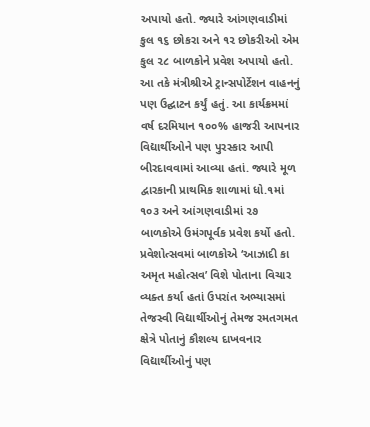અપાયો હતો. જ્યારે આંગણવાડીમાં કુલ ૧૬ છોકરા અને ૧૨ છોકરીઓ એમ કુલ ૨૮ બાળકોને પ્રવેશ અપાયો હતો. આ તકે મંત્રીશ્રીએ ટ્રાન્સપોર્ટેશન વાહનનું પણ ઉદ્ઘાટન કર્યું હતું. આ કાર્યક્રમમાં વર્ષ દરમિયાન ૧૦૦% હાજરી આપનાર વિદ્યાર્થીઓને પણ પુરસ્કાર આપી બીરદાવવામાં આવ્યા હતાં. જ્યારે મૂળ દ્વારકાની પ્રાથમિક શાળામાં ધો.૧માં ૧૦૩ અને આંગણવાડીમાં ૨૭ બાળકોએ ઉમંગપૂર્વક પ્રવેશ કર્યો હતો. પ્રવેશોત્સવમાં બાળકોએ ‘આઝાદી કા અમૃત મહોત્સવ’ વિશે પોતાના વિચાર વ્યક્ત કર્યા હતાં ઉપરાંત અભ્યાસમાં તેજસ્વી વિદ્યાર્થીઓનું તેમજ રમતગમત ક્ષેત્રે પોતાનું કૌશલ્ય દાખવનાર વિદ્યાર્થીઓનું પણ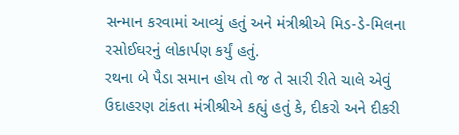સન્માન કરવામાં આવ્યું હતું અને મંત્રીશ્રીએ મિડ-ડે-મિલના રસોઈઘરનું લોકાર્પણ કર્યું હતું.
રથના બે પૈડા સમાન હોય તો જ તે સારી રીતે ચાલે એવું ઉદાહરણ ટાંકતા મંત્રીશ્રીએ કહ્યું હતું કે, દીકરો અને દીકરી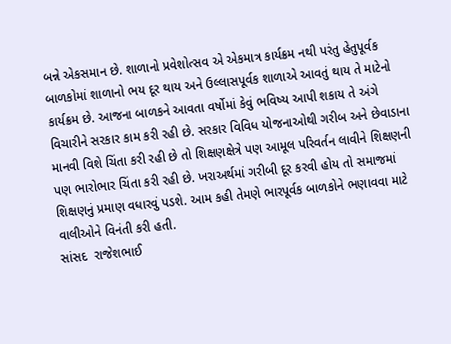બન્ને એકસમાન છે. શાળાનો પ્રવેશોત્સવ એ એકમાત્ર કાર્યક્રમ નથી પરંતુ હેતુપૂર્વક બાળકોમાં શાળાનો ભય દૂર થાય અને ઉલ્લાસપૂર્વક શાળાએ આવતું થાય તે માટેનો કાર્યક્રમ છે. આજના બાળકને આવતા વર્ષોમાં કેવું ભવિષ્ય આપી શકાય તે અંગે વિચારીને સરકાર કામ કરી રહી છે. સરકાર વિવિધ યોજનાઓથી ગરીબ અને છેવાડાના માનવી વિશે ચિંતા કરી રહી છે તો શિક્ષણક્ષેત્રે પણ આમૂલ પરિવર્તન લાવીને શિક્ષણની પણ ભારોભાર ચિંતા કરી રહી છે. ખરાઅર્થમાં ગરીબી દૂર કરવી હોય તો સમાજમાં શિક્ષણનું પ્રમાણ વધારવું પડશે. આમ કહી તેમણે ભારપૂર્વક બાળકોને ભણાવવા માટે વાલીઓને વિનંતી કરી હતી.
સાંસદ  રાજેશભાઈ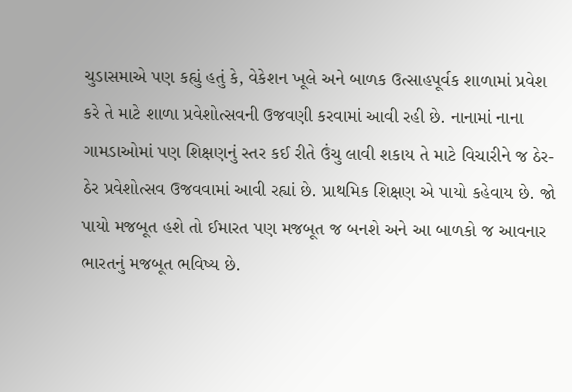ચુડાસમાએ પણ કહ્યું હતું કે, વેકેશન ખૂલે અને બાળક ઉત્સાહપૂર્વક શાળામાં પ્રવેશ કરે તે માટે શાળા પ્રવેશોત્સવની ઉજવણી કરવામાં આવી રહી છે. નાનામાં નાના ગામડાઓમાં પણ શિક્ષણનું સ્તર કઈ રીતે ઉંચુ લાવી શકાય તે માટે વિચારીને જ ઠેર-ઠેર પ્રવેશોત્સવ ઉજવવામાં આવી રહ્યાં છે. પ્રાથમિક શિક્ષણ એ પાયો કહેવાય છે. જો પાયો મજબૂત હશે તો ઈમારત પણ મજબૂત જ બનશે અને આ બાળકો જ આવનાર ભારતનું મજબૂત ભવિષ્ય છે.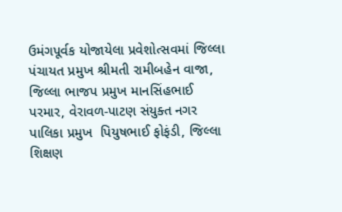ઉમંગપૂર્વક યોજાયેલા પ્રવેશોત્સવમાં જિલ્લા પંચાયત પ્રમુખ શ્રીમતી રામીબહેન વાજા, જિલ્લા ભાજપ પ્રમુખ માનસિંહભાઈ પરમાર, વેરાવળ-પાટણ સંયુક્ત નગર પાલિકા પ્રમુખ  પિયુષભાઈ ફોફંડી, જિલ્લા શિક્ષણ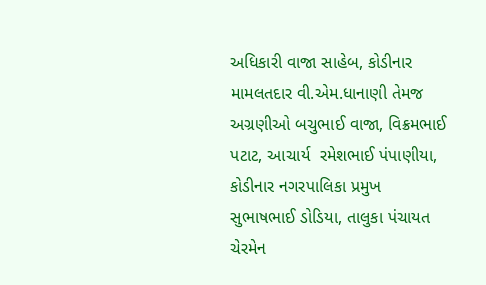અધિકારી વાજા સાહેબ, કોડીનાર મામલતદાર વી.એમ.ધાનાણી તેમજ અગ્રણીઓ બચુભાઈ વાજા, વિક્રમભાઈ પટાટ, આચાર્ય  રમેશભાઈ પંપાણીયા, કોડીનાર નગરપાલિકા પ્રમુખ  સુભાષભાઈ ડોડિયા, તાલુકા પંચાયત ચેરમેન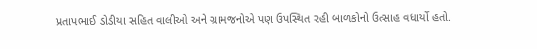પ્રતાપભાઈ ડોડીયા સહિત વાલીઓ અને ગ્રામજનોએ પણ ઉપસ્થિત રહી બાળકોનો ઉત્સાહ વધાર્યો હતો.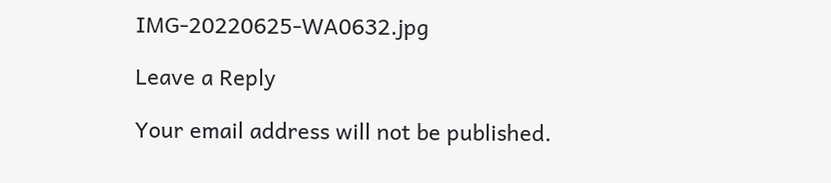IMG-20220625-WA0632.jpg

Leave a Reply

Your email address will not be published.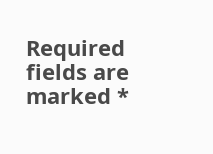Required fields are marked *